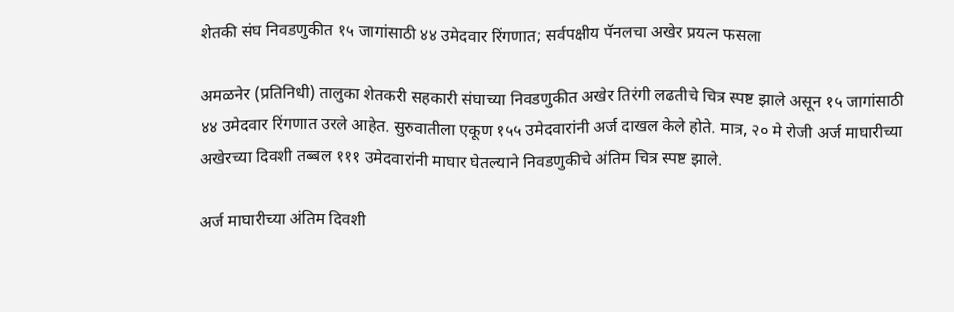शेतकी संघ निवडणुकीत १५ जागांसाठी ४४ उमेदवार रिंगणात; सर्वपक्षीय पॅनलचा अखेर प्रयत्न फसला

अमळनेर (प्रतिनिधी) तालुका शेतकरी सहकारी संघाच्या निवडणुकीत अखेर तिरंगी लढतीचे चित्र स्पष्ट झाले असून १५ जागांसाठी ४४ उमेदवार रिंगणात उरले आहेत. सुरुवातीला एकूण १५५ उमेदवारांनी अर्ज दाखल केले होते. मात्र, २० मे रोजी अर्ज माघारीच्या अखेरच्या दिवशी तब्बल १११ उमेदवारांनी माघार घेतल्याने निवडणुकीचे अंतिम चित्र स्पष्ट झाले.

अर्ज माघारीच्या अंतिम दिवशी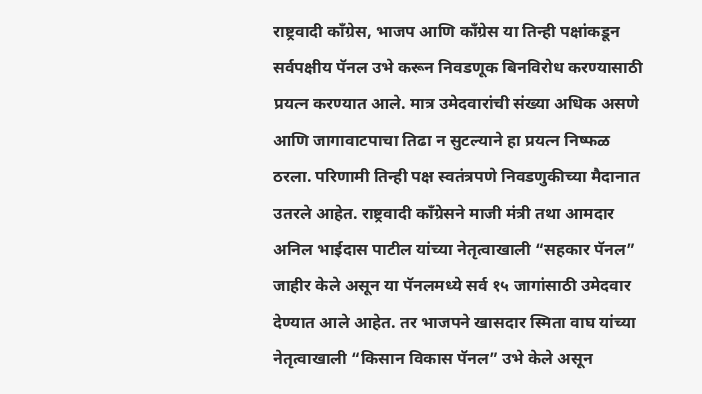राष्ट्रवादी काँग्रेस, भाजप आणि काँग्रेस या तिन्ही पक्षांकडून सर्वपक्षीय पॅनल उभे करून निवडणूक बिनविरोध करण्यासाठी प्रयत्न करण्यात आले. मात्र उमेदवारांची संख्या अधिक असणे आणि जागावाटपाचा तिढा न सुटल्याने हा प्रयत्न निष्फळ ठरला. परिणामी तिन्ही पक्ष स्वतंत्रपणे निवडणुकीच्या मैदानात उतरले आहेत. राष्ट्रवादी काँग्रेसने माजी मंत्री तथा आमदार अनिल भाईदास पाटील यांच्या नेतृत्वाखाली “सहकार पॅनल” जाहीर केले असून या पॅनलमध्ये सर्व १५ जागांसाठी उमेदवार देण्यात आले आहेत. तर भाजपने खासदार स्मिता वाघ यांच्या नेतृत्वाखाली “किसान विकास पॅनल” उभे केले असून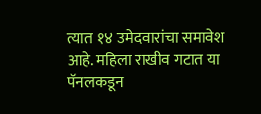त्यात १४ उमेदवारांचा समावेश आहे. महिला राखीव गटात या पॅनलकडून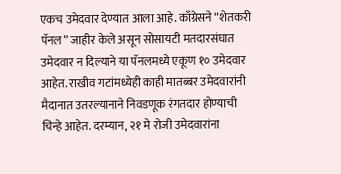एकच उमेदवार देण्यात आला आहे. काँग्रेसने “शेतकरी पॅनल” जाहीर केले असून सोसायटी मतदारसंघात उमेदवार न दिल्याने या पॅनलमध्ये एकूण १० उमेदवार आहेत. राखीव गटांमध्येही काही मातब्बर उमेदवारांनी मैदानात उतरल्यानाने निवडणूक रंगतदार होण्याची चिन्हे आहेत. दरम्यान, २१ मे रोजी उमेदवारांना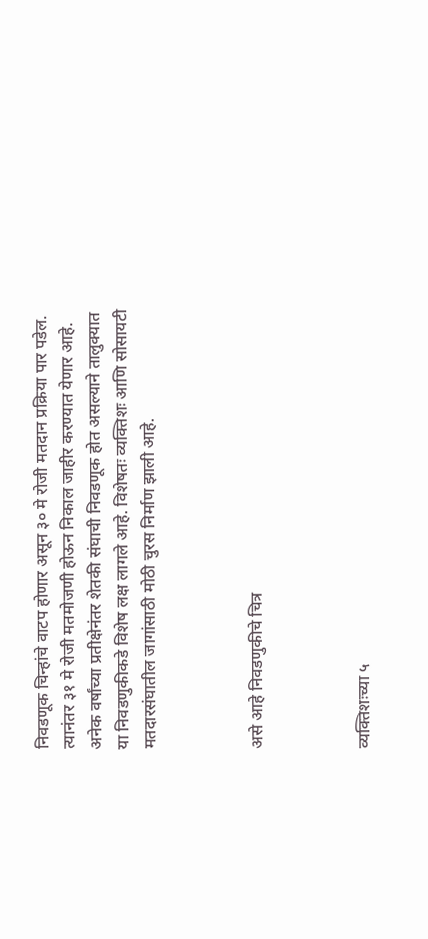निवडणूक चिन्हांचे वाटप होणार असून ३० मे रोजी मतदान प्रक्रिया पार पडेल. त्यानंतर ३१ मे रोजी मतमोजणी होऊन निकाल जाहीर करण्यात येणार आहे. अनेक वर्षांच्या प्रतीक्षेनंतर शेतकी संघाची निवडणूक होत असल्याने तालुक्यात या निवडणुकीकडे विशेष लक्ष लागले आहे. विशेषतः व्यक्तिशः आणि सोसायटी मतदारसंघातील जागांसाठी मोठी चुरस निर्माण झाली आहे.



असे आहे निवडणुकीचे चित्र



व्यक्तिशःच्या ५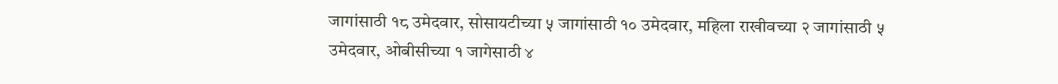जागांसाठी १८ उमेदवार, सोसायटीच्या ५ जागांसाठी १० उमेदवार, महिला राखीवच्या २ जागांसाठी ५ उमेदवार, ओबीसीच्या १ जागेसाठी ४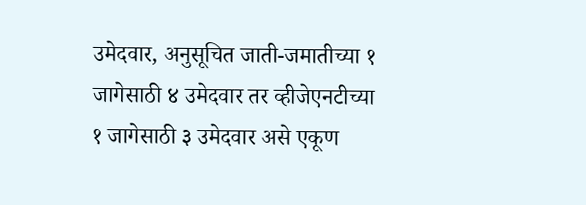उमेदवार, अनुसूचित जाती-जमातीच्या १ जागेसाठी ४ उमेदवार तर व्हीजेएनटीच्या १ जागेसाठी ३ उमेदवार असे एकूण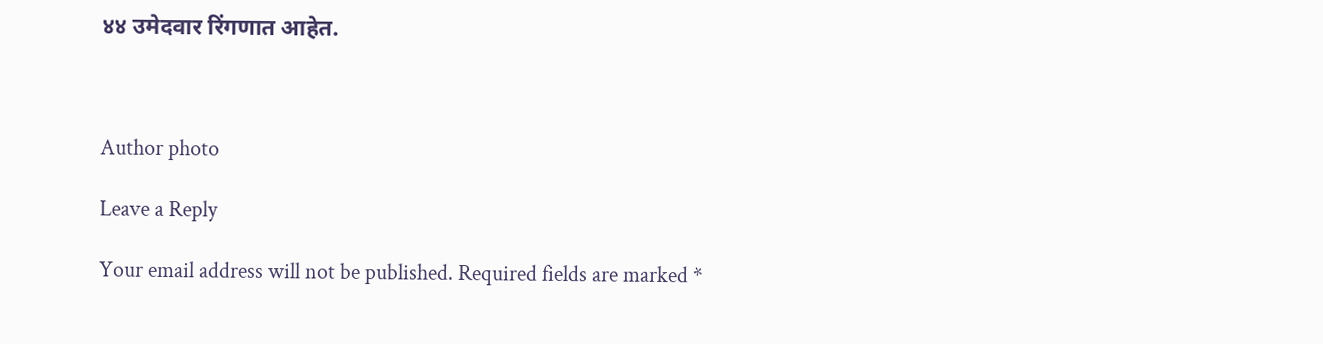४४ उमेदवार रिंगणात आहेत.



Author photo

Leave a Reply

Your email address will not be published. Required fields are marked *